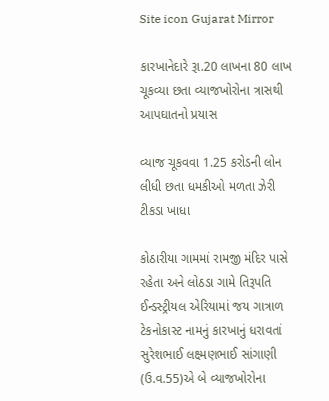Site icon Gujarat Mirror

કારખાનેદારે રૂા.20 લાખના 80 લાખ ચૂકવ્યા છતા વ્યાજખોરોના ત્રાસથી આપઘાતનો પ્રયાસ

વ્યાજ ચૂકવવા 1.25 કરોડની લોન લીધી છતા ધમકીઓ મળતા ઝેરી ટીકડા ખાધા

કોઠારીયા ગામમાં રામજી મંદિર પાસે રહેતા અને લોઠડા ગામે તિરૂપતિ ઈન્ડસ્ટ્રીયલ એરિયામાં જય ગાત્રાળ ટેકનોકાસ્ટ નામનું કારખાનું ધરાવતાં સુરેશભાઈ લક્ષ્મણભાઈ સાંગાણી (ઉ.વ.55)એ બે વ્યાજખોરોના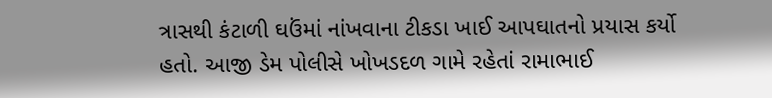ત્રાસથી કંટાળી ઘઉંમાં નાંખવાના ટીકડા ખાઈ આપઘાતનો પ્રયાસ કર્યો હતો. આજી ડેમ પોલીસે ખોખડદળ ગામે રહેતાં રામાભાઈ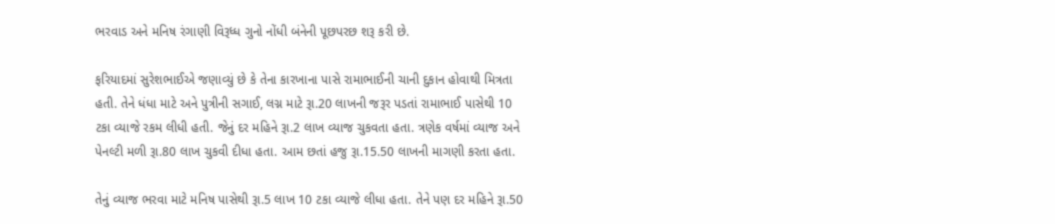ભરવાડ અને મનિષ રંગાણી વિરૂધ્ધ ગુનો નોંધી બંનેની પૂછપરછ શરૂ કરી છે.

ફરિયાદમાં સુરેશભાઈએ જણાવ્યું છે કે તેના કારખાના પાસે રામાભાઈની ચાની દુકાન હોવાથી મિત્રતા હતી. તેને ધંધા માટે અને પુત્રીની સગાઈ, લગ્ન માટે રૂા.20 લાખની જરૂર પડતાં રામાભાઈ પાસેથી 10 ટકા વ્યાજે રકમ લીધી હતી. જેનું દર મહિને રૂા.2 લાખ વ્યાજ ચુકવતા હતા. ત્રણેક વર્ષમાં વ્યાજ અને પેનલ્ટી મળી રૂા.80 લાખ ચુકવી દીધા હતા. આમ છતાં હજુ રૂા.15.50 લાખની માગણી કરતા હતા.

તેનું વ્યાજ ભરવા માટે મનિષ પાસેથી રૂા.5 લાખ 10 ટકા વ્યાજે લીધા હતા. તેને પણ દર મહિને રૂા.50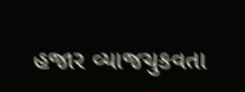હજાર વ્યાજચુકવતા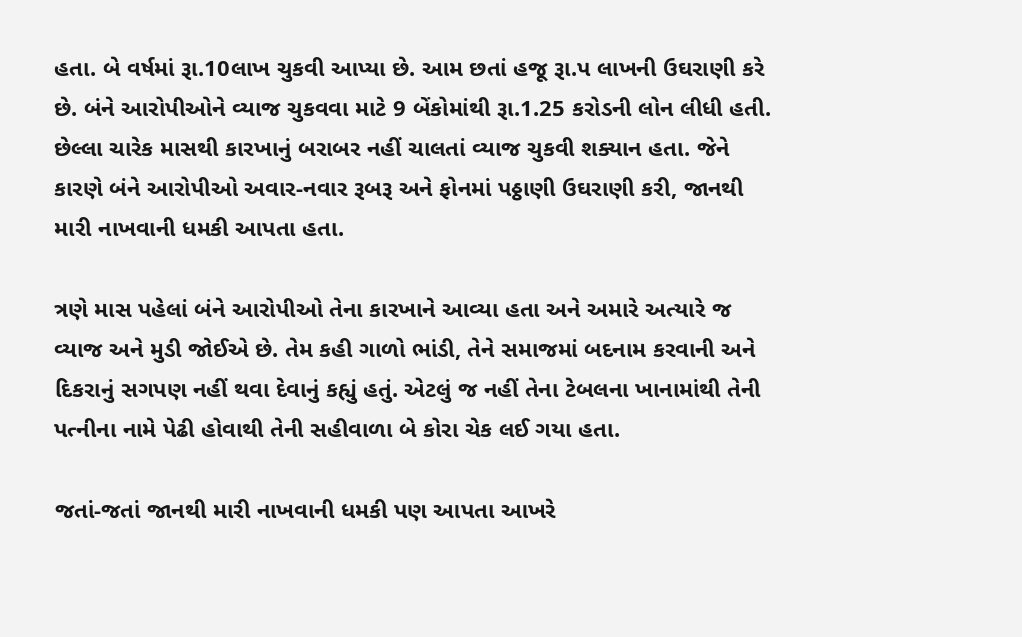હતા. બે વર્ષમાં રૂા.10લાખ ચુકવી આપ્યા છે. આમ છતાં હજૂ રૂા.પ લાખની ઉઘરાણી કરે છે. બંને આરોપીઓને વ્યાજ ચુકવવા માટે 9 બેંકોમાંથી રૂા.1.25 કરોડની લોન લીધી હતી. છેલ્લા ચારેક માસથી કારખાનું બરાબર નહીં ચાલતાં વ્યાજ ચુકવી શક્યાન હતા. જેને કારણે બંને આરોપીઓ અવાર-નવાર રૂબરૂ અને ફોનમાં પઠ્ઠાણી ઉઘરાણી કરી, જાનથી મારી નાખવાની ધમકી આપતા હતા.

ત્રણે માસ પહેલાં બંને આરોપીઓ તેના કારખાને આવ્યા હતા અને અમારે અત્યારે જ વ્યાજ અને મુડી જોઈએ છે. તેમ કહી ગાળો ભાંડી, તેને સમાજમાં બદનામ કરવાની અને દિકરાનું સગપણ નહીં થવા દેવાનું કહ્યું હતું. એટલું જ નહીં તેના ટેબલના ખાનામાંથી તેની પત્નીના નામે પેઢી હોવાથી તેની સહીવાળા બે કોરા ચેક લઈ ગયા હતા.

જતાં-જતાં જાનથી મારી નાખવાની ધમકી પણ આપતા આખરે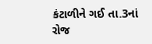કંટાળીને ગઈ તા.3નાં રોજ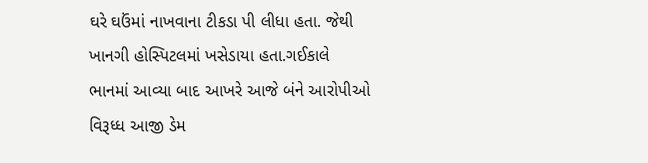ઘરે ઘઉંમાં નાખવાના ટીકડા પી લીધા હતા. જેથી ખાનગી હોસ્પિટલમાં ખસેડાયા હતા.ગઈકાલે ભાનમાં આવ્યા બાદ આખરે આજે બંને આરોપીઓ વિરૂધ્ધ આજી ડેમ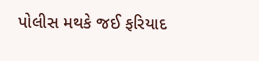પોલીસ મથકે જઈ ફરિયાદ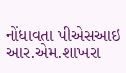નોંધાવતા પીએસઆઇ આર.એમ.શાખરા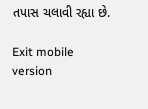તપાસ ચલાવી રહ્યા છે.

Exit mobile version